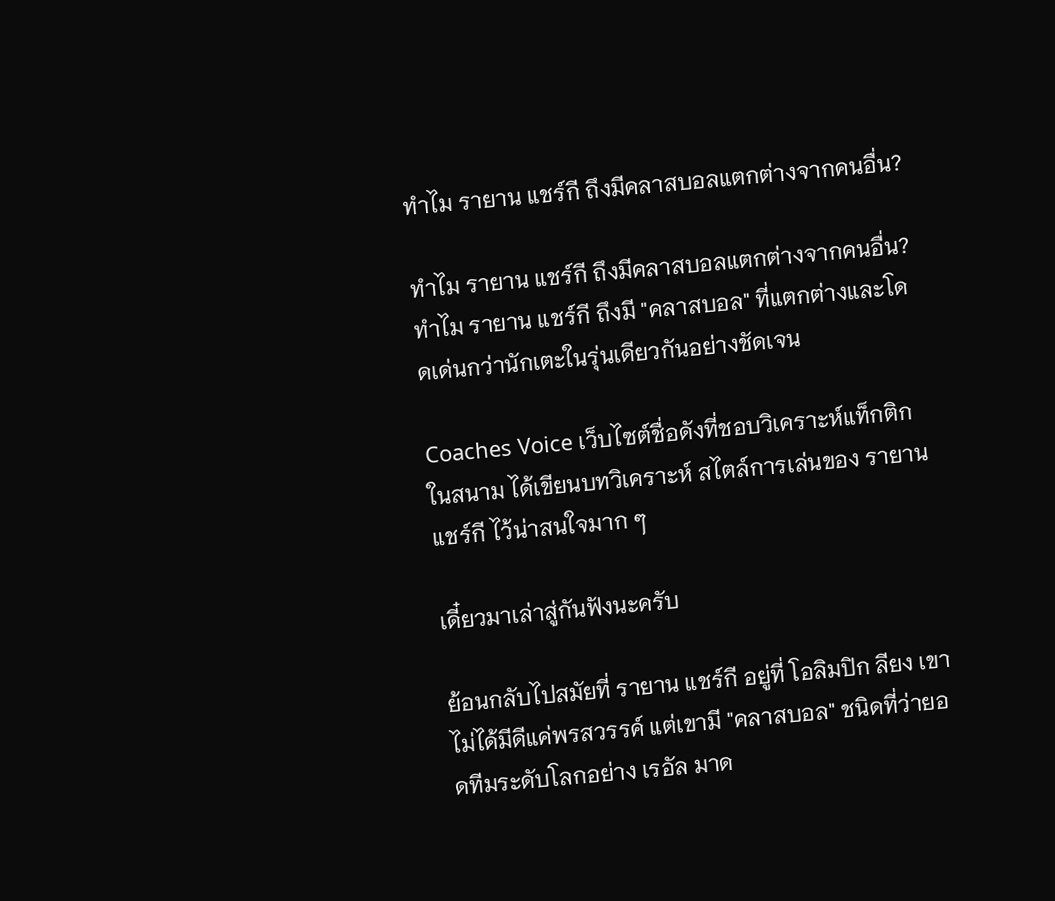ทำไม รายาน แชร์กี ถึงมีคลาสบอลแตกต่างจากคนอื่น?

ทำไม รายาน แชร์กี ถึงมีคลาสบอลแตกต่างจากคนอื่น?
ทำไม รายาน แชร์กี ถึงมี "คลาสบอล" ที่แตกต่างและโดดเด่นกว่านักเตะในรุ่นเดียวกันอย่างชัดเจน

Coaches Voice เว็บไซต์ชื่อดังที่ชอบวิเคราะห์แท็กติกในสนาม ได้เขียนบทวิเคราะห์ สไตล์การเล่นของ รายาน แชร์กี ไว้น่าสนใจมาก ๆ

เดี๋ยวมาเล่าสู่กันฟังนะครับ

ย้อนกลับไปสมัยที่ รายาน แชร์กี อยู่ที่ โอลิมปิก ลียง เขาไม่ได้มีดีแค่พรสวรรค์ แต่เขามี "คลาสบอล" ชนิดที่ว่ายอดทีมระดับโลกอย่าง เรอัล มาด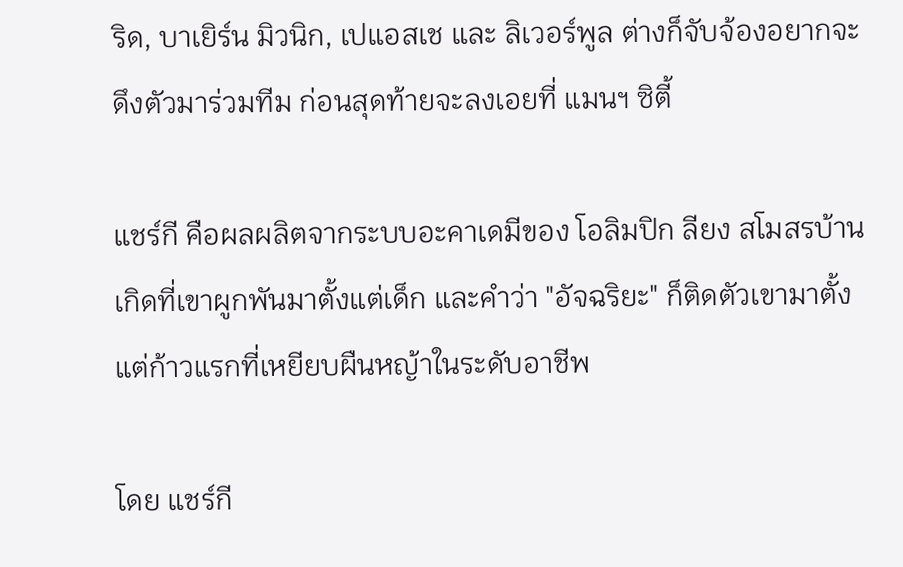ริด, บาเยิร์น มิวนิก, เปแอสเช และ ลิเวอร์พูล ต่างก็จับจ้องอยากจะดึงตัวมาร่วมทีม ก่อนสุดท้ายจะลงเอยที่ แมนฯ ซิตี้

แชร์กี คือผลผลิตจากระบบอะคาเดมีของ โอลิมปิก ลียง สโมสรบ้านเกิดที่เขาผูกพันมาตั้งแต่เด็ก และคำว่า "อัจฉริยะ" ก็ติดตัวเขามาตั้งแต่ก้าวแรกที่เหยียบผืนหญ้าในระดับอาชีพ

โดย แชร์กี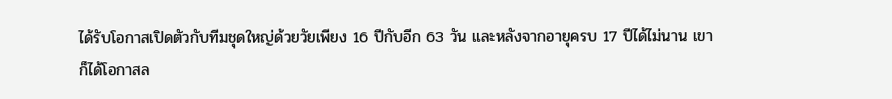ได้รับโอกาสเปิดตัวกับทีมชุดใหญ่ด้วยวัยเพียง 16 ปีกับอีก 63 วัน และหลังจากอายุครบ 17 ปีได้ไม่นาน เขาก็ได้โอกาสล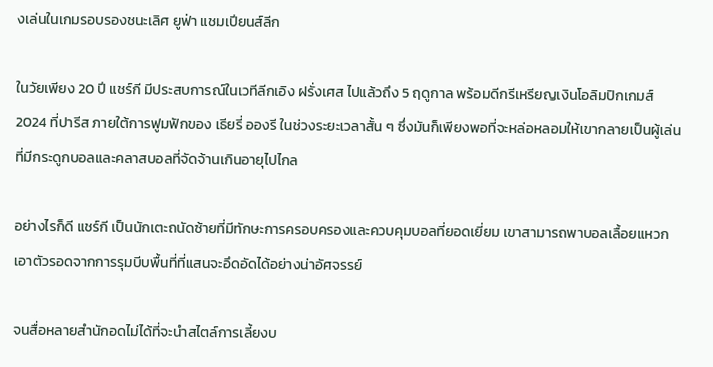งเล่นในเกมรอบรองชนะเลิศ ยูฟ่า แชมเปียนส์ลีก

ในวัยเพียง 20 ปี แชร์กี มีประสบการณ์ในเวทีลีกเอิง ฝรั่งเศส ไปแล้วถึง 5 ฤดูกาล พร้อมดีกรีเหรียญเงินโอลิมปิกเกมส์ 2024 ที่ปารีส ภายใต้การฟูมฟักของ เธียรี่ อองรี ในช่วงระยะเวลาสั้น ๆ ซึ่งมันก็เพียงพอที่จะหล่อหลอมให้เขากลายเป็นผู้เล่นที่มีกระดูกบอลและคลาสบอลที่จัดจ้านเกินอายุไปไกล

อย่างไรก็ดี แชร์กี เป็นนักเตะถนัดซ้ายที่มีทักษะการครอบครองและควบคุมบอลที่ยอดเยี่ยม เขาสามารถพาบอลเลื้อยแหวกเอาตัวรอดจากการรุมบีบพื้นที่ที่แสนจะอึดอัดได้อย่างน่าอัศจรรย์

จนสื่อหลายสำนักอดไม่ได้ที่จะนำสไตล์การเลี้ยงบ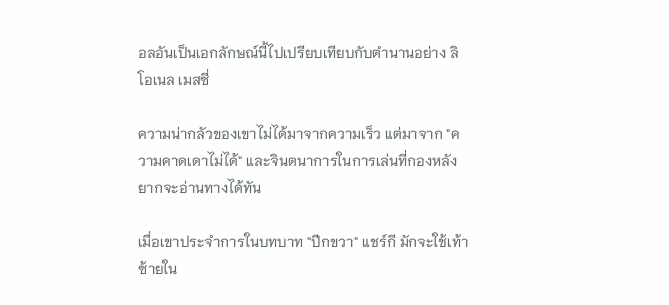อลอันเป็นเอกลักษณ์นี้ไปเปรียบเทียบกับตำนานอย่าง ลิโอเนล เมสซี่

ความน่ากลัวของเขาไม่ได้มาจากความเร็ว แต่มาจาก "ความคาดเดาไม่ได้" และจินตนาการในการเล่นที่กองหลังยากจะอ่านทางได้ทัน

เมื่อเขาประจำการในบทบาท "ปีกขวา" แชร์กี มักจะใช้เท้าซ้ายใน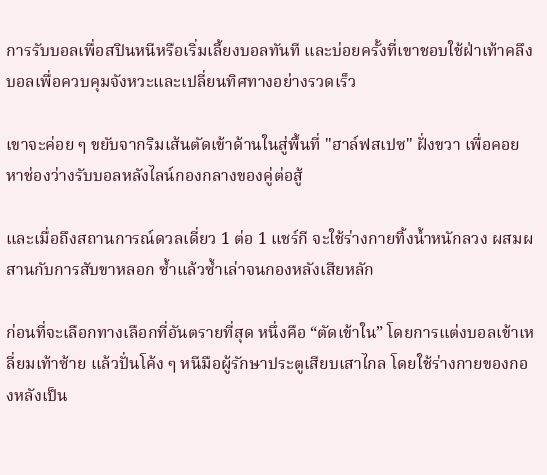การรับบอลเพื่อสปินหนีหรือเริ่มเลี้ยงบอลทันที และบ่อยครั้งที่เขาชอบใช้ฝ่าเท้าคลึงบอลเพื่อควบคุมจังหวะและเปลี่ยนทิศทางอย่างรวดเร็ว

เขาจะค่อย ๆ ขยับจากริมเส้นตัดเข้าด้านในสู่พื้นที่ "ฮาล์ฟสเปซ" ฝั่งขวา เพื่อคอยหาช่องว่างรับบอลหลังไลน์กองกลางของคู่ต่อสู้

และเมื่อถึงสถานการณ์ดวลเดี่ยว 1 ต่อ 1 แชร์กี จะใช้ร่างกายทิ้งน้ำหนักลวง ผสมผสานกับการสับขาหลอก ซ้ำแล้วซ้ำเล่าจนกองหลังเสียหลัก

ก่อนที่จะเลือกทางเลือกที่อันตรายที่สุด หนึ่งคือ “ตัดเข้าใน” โดยการแต่งบอลเข้าเหลี่ยมเท้าซ้าย แล้วปั่นโค้ง ๆ หนีมือผู้รักษาประตูเสียบเสาไกล โดยใช้ร่างกายของกองหลังเป็น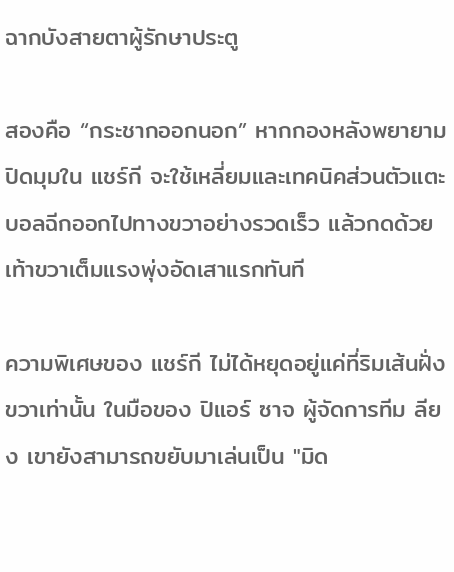ฉากบังสายตาผู้รักษาประตู

สองคือ “กระชากออกนอก” หากกองหลังพยายามปิดมุมใน แชร์กี จะใช้เหลี่ยมและเทคนิคส่วนตัวแตะบอลฉีกออกไปทางขวาอย่างรวดเร็ว แล้วกดด้วยเท้าขวาเต็มแรงพุ่งอัดเสาแรกทันที

ความพิเศษของ แชร์กี ไม่ได้หยุดอยู่แค่ที่ริมเส้นฝั่งขวาเท่านั้น ในมือของ ปิแอร์ ซาจ ผู้จัดการทีม ลียง เขายังสามารถขยับมาเล่นเป็น "มิด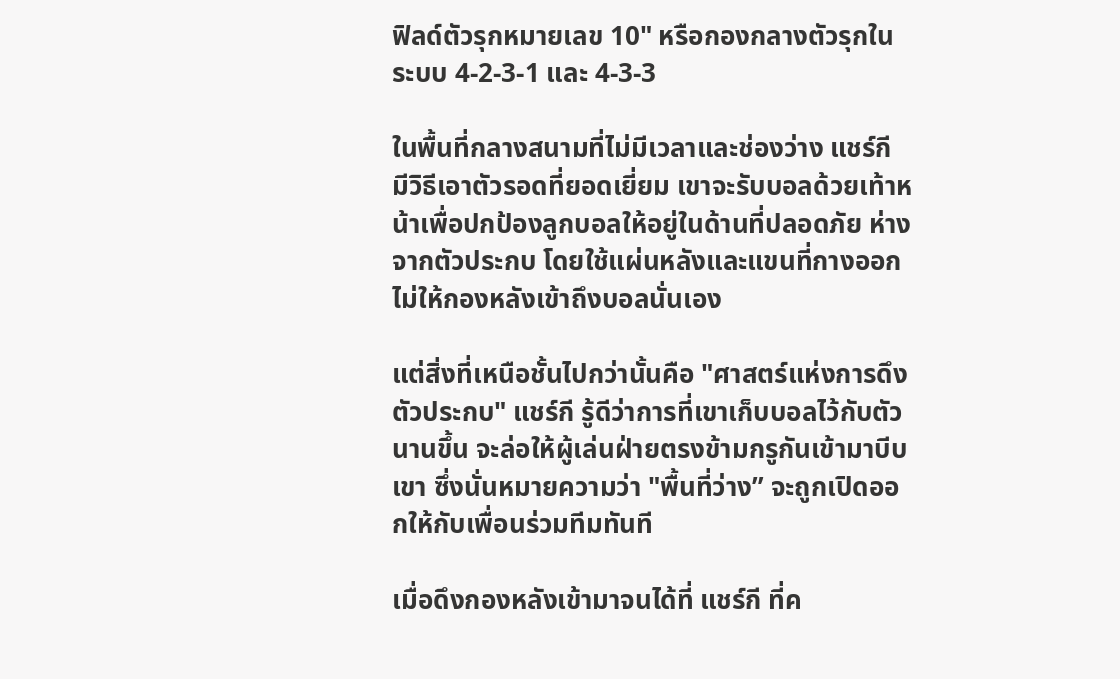ฟิลด์ตัวรุกหมายเลข 10" หรือกองกลางตัวรุกในระบบ 4-2-3-1 และ 4-3-3

ในพื้นที่กลางสนามที่ไม่มีเวลาและช่องว่าง แชร์กี มีวิธีเอาตัวรอดที่ยอดเยี่ยม เขาจะรับบอลด้วยเท้าหน้าเพื่อปกป้องลูกบอลให้อยู่ในด้านที่ปลอดภัย ห่างจากตัวประกบ โดยใช้แผ่นหลังและแขนที่กางออก ไม่ให้กองหลังเข้าถึงบอลนั่นเอง

แต่สิ่งที่เหนือชั้นไปกว่านั้นคือ "ศาสตร์แห่งการดึงตัวประกบ" แชร์กี รู้ดีว่าการที่เขาเก็บบอลไว้กับตัวนานขึ้น จะล่อให้ผู้เล่นฝ่ายตรงข้ามกรูกันเข้ามาบีบเขา ซึ่งนั่นหมายความว่า "พื้นที่ว่าง” จะถูกเปิดออกให้กับเพื่อนร่วมทีมทันที

เมื่อดึงกองหลังเข้ามาจนได้ที่ แชร์กี ที่ค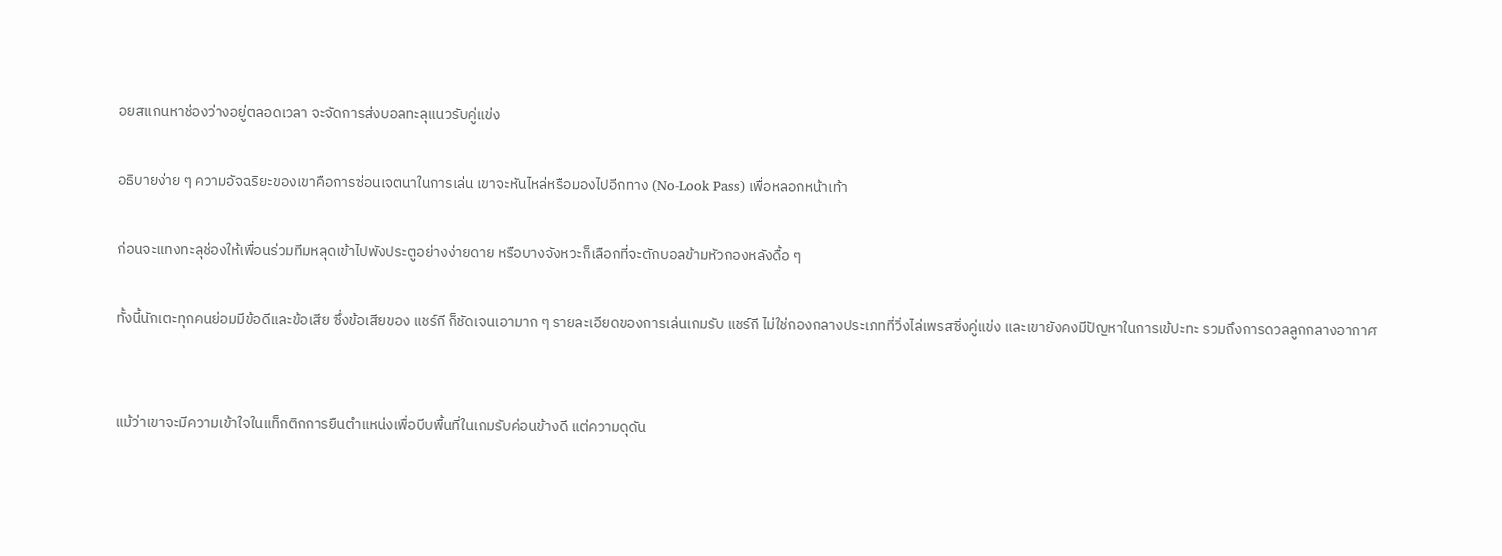อยสแกนหาช่องว่างอยู่ตลอดเวลา จะจัดการส่งบอลทะลุแนวรับคู่แข่ง

อธิบายง่าย ๆ ความอัจฉริยะของเขาคือการซ่อนเจตนาในการเล่น เขาจะหันไหล่หรือมองไปอีกทาง (No-Look Pass) เพื่อหลอกหน้าเท้า

ก่อนจะแทงทะลุช่องให้เพื่อนร่วมทีมหลุดเข้าไปพังประตูอย่างง่ายดาย หรือบางจังหวะก็เลือกที่จะตักบอลข้ามหัวกองหลังดื้อ ๆ

ทั้งนี้นักเตะทุกคนย่อมมีข้อดีและข้อเสีย ซึ่งข้อเสียของ แชร์กี ก็ชัดเจนเอามาก ๆ รายละเอียดของการเล่นเกมรับ แชร์กี ไม่ใช่กองกลางประเภทที่วิ่งไล่เพรสซิ่งคู่แข่ง และเขายังคงมีปัญหาในการเข้ปะทะ รวมถึงการดวลลูกกลางอากาศ


แม้ว่าเขาจะมีความเข้าใจในแท็กติกการยืนตำแหน่งเพื่อบีบพื้นที่ในเกมรับค่อนข้างดี แต่ความดุดัน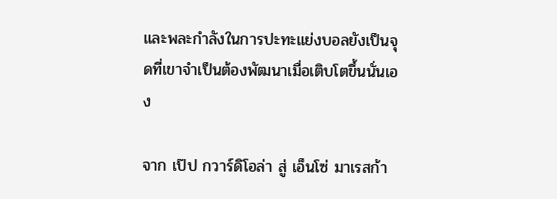และพละกำลังในการปะทะแย่งบอลยังเป็นจุดที่เขาจำเป็นต้องพัฒนาเมื่อเติบโตขึ้นนั่นเอง

จาก เป๊ป กวาร์ดิโอล่า สู่ เอ็นโซ่ มาเรสก้า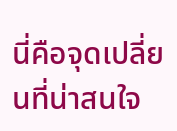นี่คือจุดเปลี่ยนที่น่าสนใจ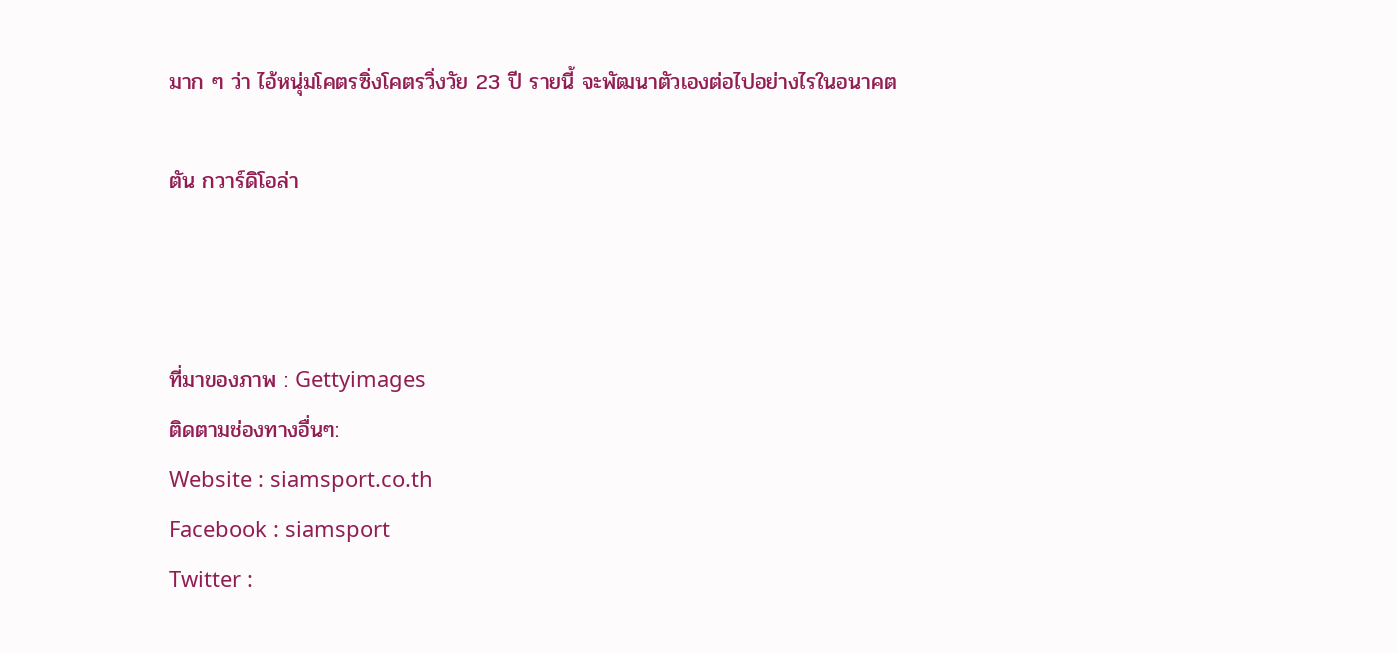มาก ๆ ว่า ไอ้หนุ่มโคตรซิ่งโคตรวิ่งวัย 23 ปี รายนี้ จะพัฒนาตัวเองต่อไปอย่างไรในอนาคต

ตัน กวาร์ดิโอล่า



ที่มาของภาพ : Gettyimages
ติดตามช่องทางอื่นๆ:
Website : siamsport.co.th
Facebook : siamsport
Twitter :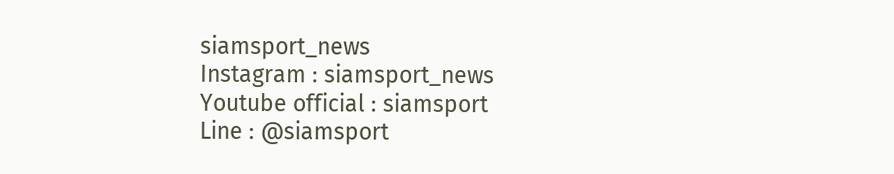siamsport_news
Instagram : siamsport_news
Youtube official : siamsport
Line : @siamsport